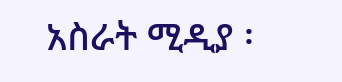አስራት ሚዲያ ፡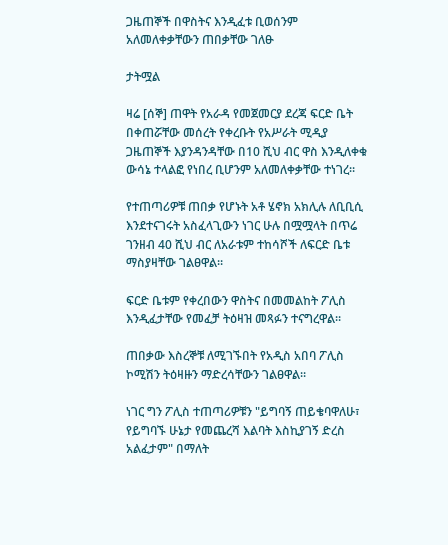ጋዜጠኞች በዋስትና እንዲፈቱ ቢወሰንም አለመለቀቃቸውን ጠበቃቸው ገለፁ

ታትሟል

ዛሬ [ሰኞ] ጠዋት የአራዳ የመጀመርያ ደረጃ ፍርድ ቤት በቀጠሯቸው መሰረት የቀረቡት የአሥራት ሚዲያ ጋዜጠኞች እያንዳንዳቸው በ10 ሺህ ብር ዋስ እንዲለቀቁ ውሳኔ ተላልፎ የነበረ ቢሆንም አለመለቀቃቸው ተነገረ።

የተጠጣሪዎቹ ጠበቃ የሆኑት አቶ ሄኖክ አክሊሉ ለቢቢሲ እንደተናገሩት አስፈላጊውን ነገር ሁሉ በሟሟላት በጥሬ ገንዘብ 40 ሺህ ብር ለአራቱም ተከሳሾች ለፍርድ ቤቱ ማስያዛቸው ገልፀዋል።

ፍርድ ቤቱም የቀረበውን ዋስትና በመመልከት ፖሊስ እንዲፈታቸው የመፈቻ ትዕዛዝ መጻፉን ተናግረዋል።

ጠበቃው እስረኞቹ ለሚገኙበት የአዲስ አበባ ፖሊስ ኮሚሽን ትዕዛዙን ማድረሳቸውን ገልፀዋል።

ነገር ግን ፖሊስ ተጠጣሪዎቹን "ይግባኝ ጠይቄባዋለሁ፣ የይግባኙ ሁኔታ የመጨረሻ እልባት እስኪያገኝ ድረስ አልፈታም" በማለት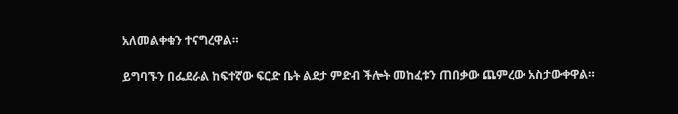አለመልቀቁን ተናግረዋል።

ይግባኙን በፌደራል ከፍተኛው ፍርድ ቤት ልደታ ምድብ ችሎት መከፈቱን ጠበቃው ጨምረው አስታውቀዋል።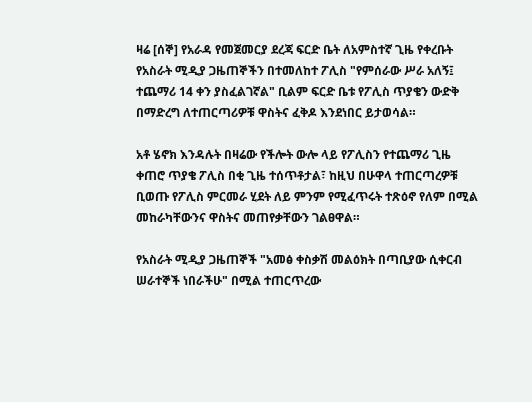ዛሬ [ሰኞ] የአራዳ የመጀመርያ ደረጃ ፍርድ ቤት ለአምስተኛ ጊዜ የቀረቡት የአስራት ሚዲያ ጋዜጠኞችን በተመለከተ ፖሊስ "የምሰራው ሥራ አለኝ፤ ተጨማሪ 14 ቀን ያስፈልገኛል" ቢልም ፍርድ ቤቱ የፖሊስ ጥያቄን ውድቅ በማድረግ ለተጠርጣሪዎቹ ዋስትና ፈቅዶ እንደነበር ይታወሳል።

አቶ ሄኖክ እንዳሉት በዛሬው የችሎት ውሎ ላይ የፖሊስን የተጨማሪ ጊዜ ቀጠሮ ጥያቄ ፖሊስ በቂ ጊዜ ተሰጥቶታል፣ ከዚህ በሁዋላ ተጠርጣረዎቹ ቢወጡ የፖሊስ ምርመራ ሂደት ለይ ምንም የሚፈጥሩት ተጽዕኖ የለም በሚል መከራካቸውንና ዋስትና መጠየቃቸውን ገልፀዋል።

የአስራት ሚዲያ ጋዜጠኞች "አመፅ ቀስቃሽ መልዕክት በጣቢያው ሲቀርብ ሠራተኞች ነበራችሁ" በሚል ተጠርጥረው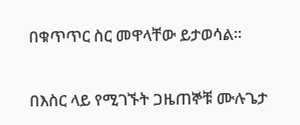በቁጥጥር ስር መዋላቸው ይታወሳል።

በእስር ላይ የሚገኙት ጋዜጠኞቹ ሙሉጌታ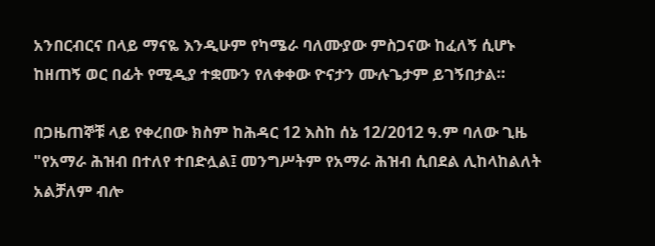አንበርብርና በላይ ማናዬ እንዲሁም የካሜራ ባለሙያው ምስጋናው ከፈለኝ ሲሆኑ ከዘጠኝ ወር በፊት የሚዲያ ተቋሙን የለቀቀው ዮናታን ሙሉጌታም ይገኝበታል።

በጋዜጠኞቹ ላይ የቀረበው ክስም ከሕዳር 12 እስከ ሰኔ 12/2012 ዓ.ም ባለው ጊዜ "የአማራ ሕዝብ በተለየ ተበድሏል፤ መንግሥትም የአማራ ሕዝብ ሲበደል ሊከላከልለት አልቻለም ብሎ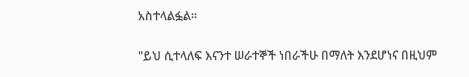አስተላልፏል።

"ይህ ሲተላለፍ እናንተ ሠራተኞች ነበራችሁ በማለት እንደሆነና በዚህም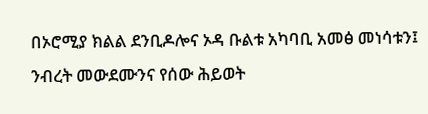በኦሮሚያ ክልል ደንቢዶሎና ኦዳ ቡልቱ አካባቢ አመፅ መነሳቱን፤ ንብረት መውደሙንና የሰው ሕይወት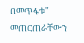በመጥፋቱ" መጠርጠራቸውን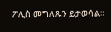ፖሊስ መግለጹን ይታወሳል።